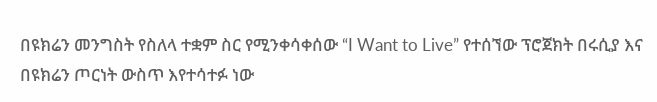በዩክሬን መንግስት የስለላ ተቋም ስር የሚንቀሳቀሰው “I Want to Live” የተሰኘው ፕሮጀክት በሩሲያ እና በዩክሬን ጦርነት ውስጥ እየተሳተፉ ነው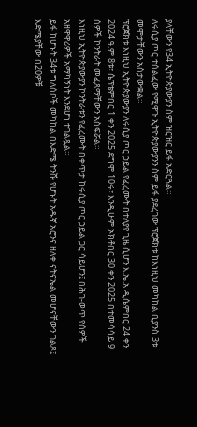ያላቸውን የ34 ኢትዮጵያውያን ስም ዝርዝር ይፋ አድርጓል።
ለሩሲያ ጦር ተሰልፈው የሚዋጉ ኢትዮጵያውያንን ስም ይፋ ያደረገው ፕሮጀክቱ ከእነዚህ መካከል ቢያንስ 3ቱ መሞታቸውን አስታውቋል።
ፕሮጀክቱ እነዚህ ኢትዮጵያውያን ለሩሲያ ጦር ኃይል የፈረሙት በተለያየ ጊዜ ሲሆን እ.ኤ.አ ዲሴምበር 24 ቀን 2024 ዓ.ም 8ቱ፣ ሴፕቴምበር 1 ቀን 2025 ደግሞ 10ሩ፣ እንዲሁም ኦክቶበር 30 ቀን 2025 በተመሳሳይ 9 ሰዎች ኮንትራት መፈጸማቸውን አስፍሯል።
እነዚህ ኢትዮጵያውያን ኮንትራቱን የፈረሙት በቀጥታ ከሩሲያ ጦር ኃይል ጋር ሳይሆን፤ በሕገ-ወጥ የሰዎች አዘዋዋሪዎች አማካኝነት እንደሆነ ተገልጿል።
ይፋ ከሆኑት 34ቱ ግለሰቦች መካከል በእድሜ ትንሹ የሆኑት አዱኛ አሮንና ዘለቀ ናትናኤል መሆናቸውን ገልጾ፤ እድሜያቸው በ20ዎቹ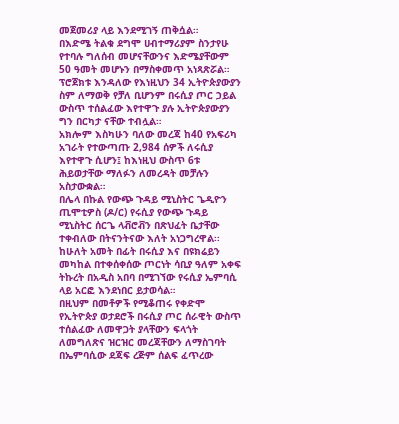መጀመሪያ ላይ እንደሚገኝ ጠቅሷል።
በእድሜ ትልቁ ደግሞ ሀብተማሪያም ስንታየሁ የተባሉ ግለሰብ መሆናቸውንና እድሜያቸውም 50 ዓመት መሆኑን በማስቀመጥ አነጻጽሯል።
ፕሮጀክቱ እንዳለው የእነዚህን 34 ኢትዮጵያውያን ስም ለማወቅ የቻለ ቢሆንም በሩሲያ ጦር ኃይል ውስጥ ተሰልፈው እየተዋጉ ያሉ ኢትዮጵያውያን ግን በርካታ ናቸው ተብሏል።
አክሎም እስካሁን ባለው መረጃ ከ40 የአፍሪካ አገራት የተውጣጡ 2,984 ሰዎች ለሩሲያ እየተዋጉ ሲሆን፤ ከእነዚህ ውስጥ 6ቱ ሕይወታቸው ማለፉን ለመረዳት መቻሉን አስታውቋል።
በሌላ በኩል የውጭ ጉዳይ ሚኒስትር ጌዲዮን ጢሞቲዎስ (ዶ/ር) የሩሲያ የውጭ ጉዳይ ሚኒስትር ሰርጌ ላቭሮቭን በጽህፈት ቤታቸው ተቀብለው በትናንትናው እለት አነጋግረዋል፡፡
ከሁለት አመት በፊት በሩሲያ እና በዩክሬይን መካከል በተቀሰቀሰው ጦርነት ሳቢያ ዓለም አቀፍ ትኩረት በአዲስ አበባ በሚገኘው የሩሲያ ኤምባሲ ላይ አርፎ እንደነበር ይታወሳል።
በዚህም በመቶዎች የሚቆጠሩ የቀድሞ የኢትዮጵያ ወታደሮች በሩሲያ ጦር ሰራዊት ውስጥ ተሰልፈው ለመዋጋት ያላቸውን ፍላጎት ለመግለጽና ዝርዝር መረጃቸውን ለማስገባት በኤምባሲው ደጃፍ ረጅም ሰልፍ ፈጥረው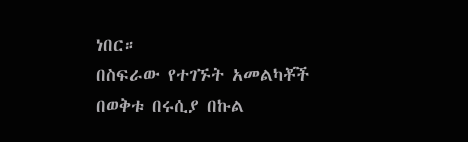ነበር።
በስፍራው የተገኙት አመልካቾች በወቅቱ በሩሲያ በኩል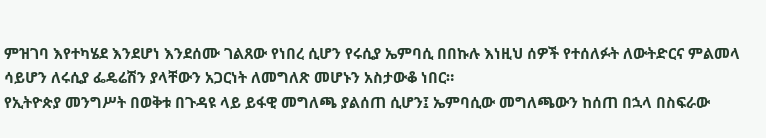ምዝገባ እየተካሄደ እንደሆነ እንደሰሙ ገልጸው የነበረ ሲሆን የሩሲያ ኤምባሲ በበኩሉ እነዚህ ሰዎች የተሰለፉት ለውትድርና ምልመላ ሳይሆን ለሩሲያ ፌዴሬሽን ያላቸውን አጋርነት ለመግለጽ መሆኑን አስታውቆ ነበር።
የኢትዮጵያ መንግሥት በወቅቱ በጉዳዩ ላይ ይፋዊ መግለጫ ያልሰጠ ሲሆን፤ ኤምባሲው መግለጫውን ከሰጠ በኋላ በስፍራው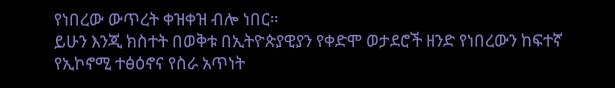የነበረው ውጥረት ቀዝቀዝ ብሎ ነበር።
ይሁን እንጂ ክስተት በወቅቱ በኢትዮጵያዊያን የቀድሞ ወታደሮች ዘንድ የነበረውን ከፍተኛ የኢኮኖሚ ተፅዕኖና የስራ አጥነት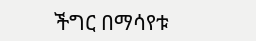ችግር በማሳየቱ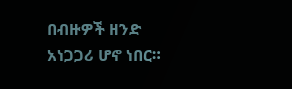በብዙዎች ዘንድ አነጋጋሪ ሆኖ ነበር።